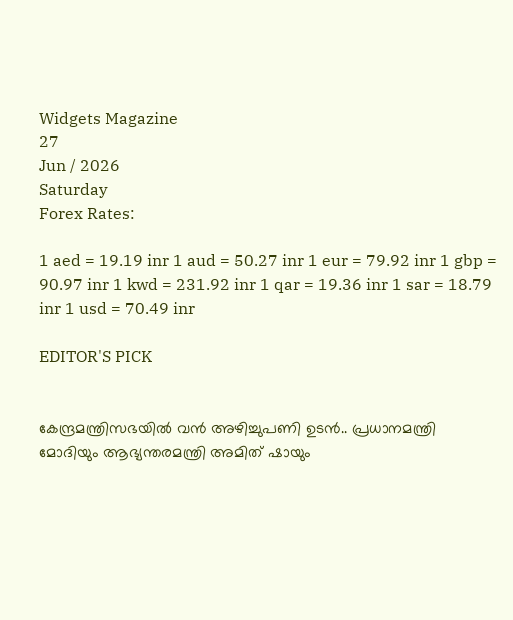Widgets Magazine
27
Jun / 2026
Saturday
Forex Rates:

1 aed = 19.19 inr 1 aud = 50.27 inr 1 eur = 79.92 inr 1 gbp = 90.97 inr 1 kwd = 231.92 inr 1 qar = 19.36 inr 1 sar = 18.79 inr 1 usd = 70.49 inr

EDITOR'S PICK


കേന്ദ്രമന്ത്രിസഭയിൽ വൻ അഴിച്ചുപണി ഉടൻ.. പ്രധാനമന്ത്രി മോദിയും ആഭ്യന്തരമന്ത്രി അമിത് ഷായും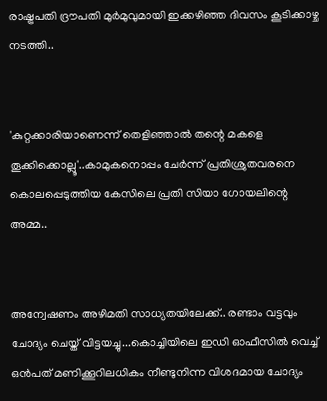രാഷ്ട്രപതി ദ്രൗപതി മുർമുവുമായി ഇക്കഴിഞ്ഞ ദിവസം കൂടിക്കാഴ്ച നടത്തി..


'കുറ്റക്കാരിയാണെന്ന് തെളിഞ്ഞാൽ തന്റെ മകളെ തൂക്കിക്കൊല്ലൂ'..കാമുകനൊപ്പം ചേർന്ന് പ്രതിശ്രുതവരനെ കൊലപ്പെടുത്തിയ കേസിലെ പ്രതി സിയാ ഗോയലിന്റെ അമ്മ..


അന്വേഷണം അഴിമതി സാധ്യതയിലേക്ക്.. രണ്ടാം വട്ടവും ചോദ്യം ചെയ്ത് വിട്ടയച്ചു...കൊച്ചിയിലെ ഇഡി ഓഫീസില്‍ വെച്ച് ഒന്‍പത് മണിക്കൂറിലധികം നീണ്ടുനിന്ന വിശദമായ ചോദ്യം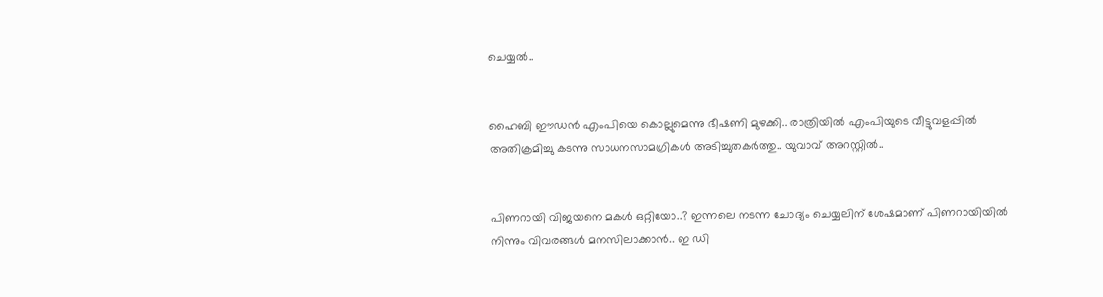ചെയ്യൽ..


ഹൈബി ഈഡന്‍ എംപിയെ കൊല്ലുമെന്നു ഭീഷണി മുഴക്കി.. രാത്രിയില്‍ എംപിയുടെ വീട്ടുവളപ്പില്‍ അതിക്രമിച്ചു കടന്നു സാധനസാമഗ്രികള്‍ അടിച്ചുതകര്‍ത്തു.. യുവാവ് അറസ്റ്റില്‍..


പിണറായി വിജയനെ മകൾ ഒറ്റിയോ..? ഇന്നലെ നടന്ന ചോദ്യം ചെയ്യലിന് ശേഷമാണ് പിണറായിയിൽ നിന്നും വിവരങ്ങൾ മനസിലാക്കാൻ.. ഇ ഡി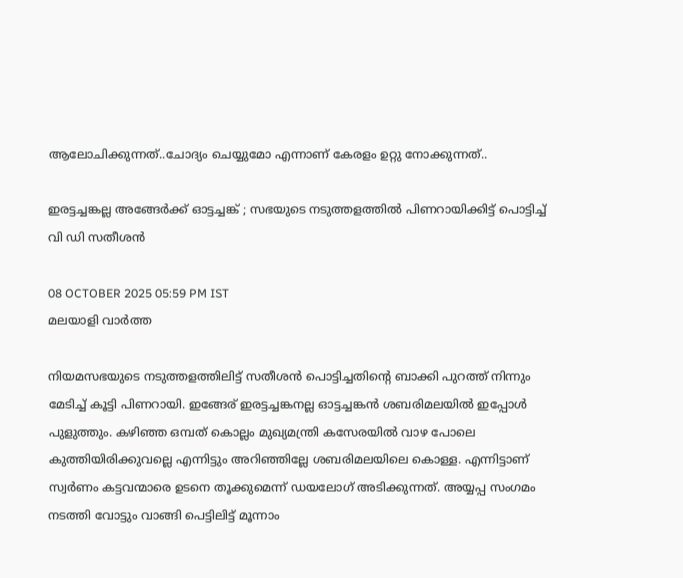ആലോചിക്കുന്നത്..ചോദ്യം ചെയ്യുമോ എന്നാണ് കേരളം ഉറ്റു നോക്കുന്നത്..

ഇരട്ടച്ചങ്കല്ല അങ്ങേര്‍ക്ക് ഓട്ടച്ചങ്ക് ; സഭയുടെ നടുത്തളത്തില്‍ പിണറായിക്കിട്ട് പൊട്ടിച്ച് വി ഡി സതീശന്‍

08 OCTOBER 2025 05:59 PM IST
മലയാളി വാര്‍ത്ത

നിയമസഭയുടെ നടുത്തളത്തിലിട്ട് സതീശന്‍ പൊട്ടിച്ചതിന്റെ ബാക്കി പുറത്ത് നിന്നും മേടിച്ച് കൂട്ടി പിണറായി. ഇങ്ങേര് ഇരട്ടച്ചങ്കനല്ല ഓട്ടച്ചങ്കന്‍ ശബരിമലയില്‍ ഇപ്പോള്‍ പുളുത്തും. കഴിഞ്ഞ ഒമ്പത് കൊല്ലം മുഖ്യമന്ത്രി കസേരയില്‍ വാഴ പോലെ കുത്തിയിരിക്കുവല്ലെ എന്നിട്ടും അറിഞ്ഞില്ലേ ശബരിമലയിലെ കൊള്ള. എന്നിട്ടാണ് സ്വര്‍ണം കട്ടവന്മാരെ ഉടനെ തൂക്കുമെന്ന് ഡയലോഗ് അടിക്കുന്നത്. അയ്യപ്പ സംഗമം നടത്തി വോട്ടും വാങ്ങി പെട്ടിലിട്ട് മൂന്നാം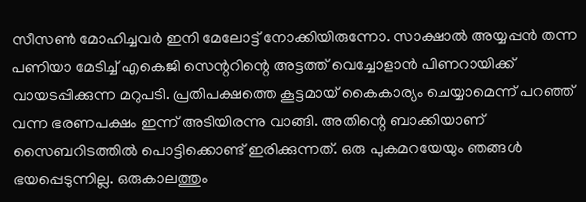സീസണ്‍ മോഹിച്ചവര്‍ ഇനി മേലോട്ട് നോക്കിയിരുന്നോ. സാക്ഷാല്‍ അയ്യപ്പന്‍ തന്ന പണിയാ മേടിച്ച് എകെജി സെന്ററിന്റെ അട്ടത്ത് വെച്ചോളാന്‍ പിണറായിക്ക് വായടപ്പിക്കുന്ന മറുപടി. പ്രതിപക്ഷത്തെ കൂട്ടമായ് കൈകാര്യം ചെയ്യാമെന്ന് പറഞ്ഞ് വന്ന ഭരണപക്ഷം ഇന്ന് അടിയിരന്നു വാങ്ങി. അതിന്റെ ബാക്കിയാണ് സൈബറിടത്തില്‍ പൊട്ടിക്കൊണ്ട് ഇരിക്കുന്നത്. ഒരു പുകമറയേയും ഞങ്ങള്‍ ഭയപ്പെടുന്നില്ല. ഒരുകാലത്തും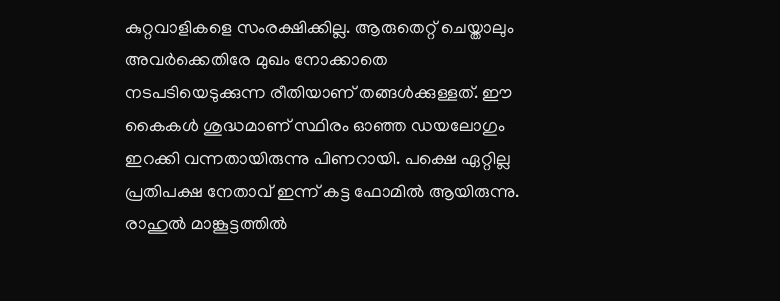കുറ്റവാളികളെ സംരക്ഷിക്കില്ല. ആരുതെറ്റ് ചെയ്താലും അവര്‍ക്കെതിരേ മുഖം നോക്കാതെ നടപടിയെടുക്കുന്ന രീതിയാണ് തങ്ങള്‍ക്കുള്ളത്. ഈ കൈകള്‍ ശുദ്ധമാണ് സ്ഥിരം ഓഞ്ഞ ഡയലോഗും ഇറക്കി വന്നതായിരുന്നു പിണറായി. പക്ഷെ ഏറ്റില്ല പ്രതിപക്ഷ നേതാവ് ഇന്ന് കട്ട ഫോമില്‍ ആയിരുന്നു. രാഹുല്‍ മാങ്കൂട്ടത്തില്‍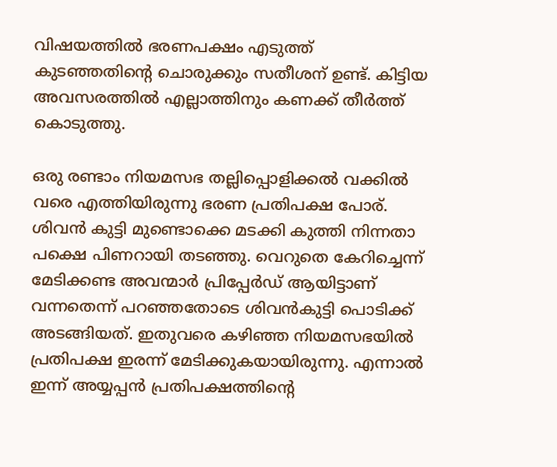വിഷയത്തില്‍ ഭരണപക്ഷം എടുത്ത് കുടഞ്ഞതിന്റെ ചൊരുക്കും സതീശന് ഉണ്ട്. കിട്ടിയ അവസരത്തില്‍ എല്ലാത്തിനും കണക്ക് തീര്‍ത്ത് കൊടുത്തു.

ഒരു രണ്ടാം നിയമസഭ തല്ലിപ്പൊളിക്കല്‍ വക്കില്‍ വരെ എത്തിയിരുന്നു ഭരണ പ്രതിപക്ഷ പോര്. ശിവന്‍ കുട്ടി മുണ്ടൊക്കെ മടക്കി കുത്തി നിന്നതാ പക്ഷെ പിണറായി തടഞ്ഞു. വെറുതെ കേറിച്ചെന്ന് മേടിക്കണ്ട അവന്മാര്‍ പ്രിപ്പേര്‍ഡ് ആയിട്ടാണ് വന്നതെന്ന് പറഞ്ഞതോടെ ശിവന്‍കുട്ടി പൊടിക്ക് അടങ്ങിയത്. ഇതുവരെ കഴിഞ്ഞ നിയമസഭയില്‍ പ്രതിപക്ഷ ഇരന്ന് മേടിക്കുകയായിരുന്നു. എന്നാല്‍ ഇന്ന് അയ്യപ്പന്‍ പ്രതിപക്ഷത്തിന്റെ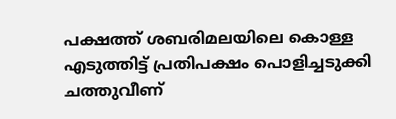പക്ഷത്ത് ശബരിമലയിലെ കൊള്ള എടുത്തിട്ട് പ്രതിപക്ഷം പൊളിച്ചടുക്കി ചത്തുവീണ്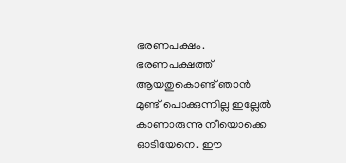ഭരണപക്ഷം. ഭരണപക്ഷത്ത് ആയതുകൊണ്ട് ഞാന്‍ മുണ്ട് പൊക്കുന്നില്ല ഇല്ലേല്‍ കാണാരുന്നു നീയൊക്കെ ഓടിയേനെ. ഈ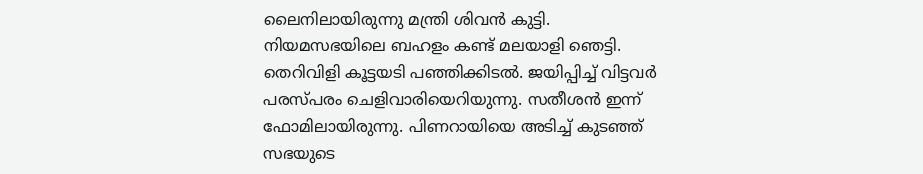ലൈനിലായിരുന്നു മന്ത്രി ശിവന്‍ കുട്ടി. നിയമസഭയിലെ ബഹളം കണ്ട് മലയാളി ഞെട്ടി. തെറിവിളി കൂട്ടയടി പഞ്ഞിക്കിടല്‍. ജയിപ്പിച്ച് വിട്ടവര്‍ പരസ്പരം ചെളിവാരിയെറിയുന്നു. സതീശന്‍ ഇന്ന് ഫോമിലായിരുന്നു. പിണറായിയെ അടിച്ച് കുടഞ്ഞ് സഭയുടെ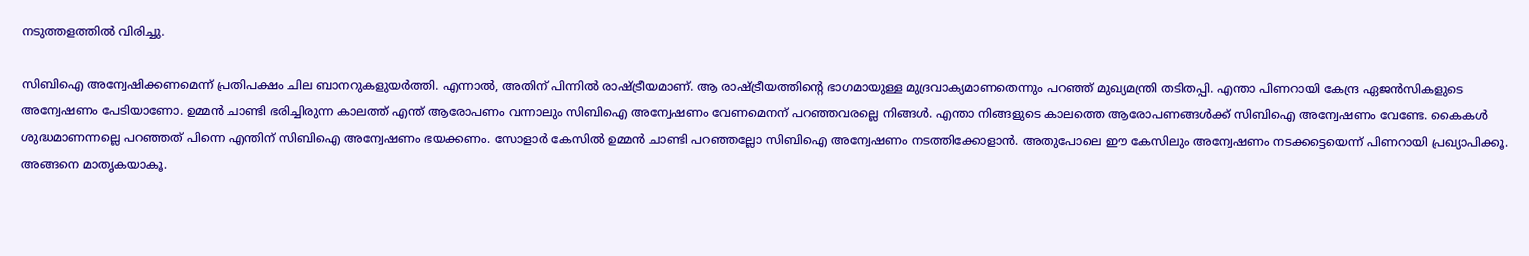നടുത്തളത്തില്‍ വിരിച്ചു.

സിബിഐ അന്വേഷിക്കണമെന്ന് പ്രതിപക്ഷം ചില ബാനറുകളുയര്‍ത്തി. എന്നാല്‍, അതിന് പിന്നില്‍ രാഷ്ട്രീയമാണ്. ആ രാഷ്ട്രീയത്തിന്റെ ഭാഗമായുള്ള മുദ്രവാക്യമാണതെന്നും പറഞ്ഞ് മുഖ്യമന്ത്രി തടിതപ്പി. എന്താ പിണറായി കേന്ദ്ര ഏജന്‍സികളുടെ അന്വേഷണം പേടിയാണോ. ഉമ്മന്‍ ചാണ്ടി ഭരിച്ചിരുന്ന കാലത്ത് എന്ത് ആരോപണം വന്നാലും സിബിഐ അന്വേഷണം വേണമെനന് പറഞ്ഞവരല്ലെ നിങ്ങള്‍. എന്താ നിങ്ങളുടെ കാലത്തെ ആരോപണങ്ങള്‍ക്ക് സിബിഐ അന്വേഷണം വേണ്ടേ. കൈകള്‍ ശുദ്ധമാണന്നല്ലെ പറഞ്ഞത് പിന്നെ എന്തിന് സിബിഐ അന്വേഷണം ഭയക്കണം. സോളാര്‍ കേസില്‍ ഉമ്മന്‍ ചാണ്ടി പറഞ്ഞല്ലോ സിബിഐ അന്വേഷണം നടത്തിക്കോളാന്‍. അതുപോലെ ഈ കേസിലും അന്വേഷണം നടക്കട്ടെയെന്ന് പിണറായി പ്രഖ്യാപിക്കൂ. അങ്ങനെ മാതൃകയാകൂ.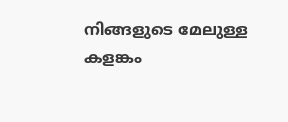നിങ്ങളുടെ മേലുള്ള കളങ്കം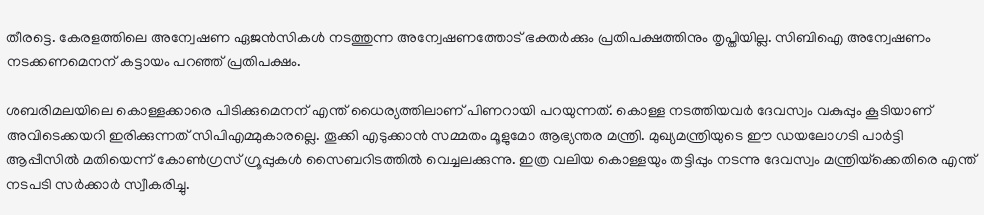തീരട്ടെ. കേരളത്തിലെ അന്വേഷണ ഏജന്‍സികള്‍ നടത്തുന്ന അന്വേഷണത്തോട് ഭക്തര്‍ക്കും പ്രതിപക്ഷത്തിനും തൃപ്തിയില്ല. സിബിഐ അന്വേഷണം നടക്കണമെനന് കട്ടായം പറഞ്ഞ് പ്രതിപക്ഷം.

ശബരിമലയിലെ കൊള്ളക്കാരെ പിടിക്കുമെനന് എന്ത് ധൈര്യത്തിലാണ് പിണറായി പറയുന്നത്. കൊള്ള നടത്തിയവര്‍ ദേവസ്വം വകുപ്പും കൂടിയാണ് അവിടെക്കയറി ഇരിക്കുന്നത് സിപിഎമ്മുകാരല്ലെ. തൂക്കി എടുക്കാന്‍ സമ്മതം മൂളുമോ ആഭ്യന്തര മന്ത്രി. മുഖ്യമന്ത്രിയുടെ ഈ ഡയലോഗടി പാര്‍ട്ടി ആപ്പീസില്‍ മതിയെന്ന് കോണ്‍ഗ്രസ് ഗ്രൂപ്പുകള്‍ സൈബറിടത്തില്‍ വെച്ചലക്കുന്നു. ഇത്ര വലിയ കൊള്ളയും തട്ടിപ്പും നടന്നു ദേവസ്വം മന്ത്രിയ്‌ക്കെതിരെ എന്ത് നടപടി സര്‍ക്കാര്‍ സ്വീകരിച്ചു.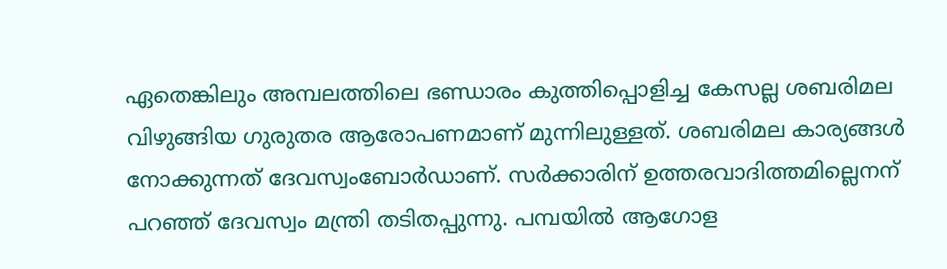ഏതെങ്കിലും അമ്പലത്തിലെ ഭണ്ഡാരം കുത്തിപ്പൊളിച്ച കേസല്ല ശബരിമല വിഴുങ്ങിയ ഗുരുതര ആരോപണമാണ് മുന്നിലുള്ളത്. ശബരിമല കാര്യങ്ങള്‍ നോക്കുന്നത് ദേവസ്വംബോര്‍ഡാണ്. സര്‍ക്കാരിന് ഉത്തരവാദിത്തമില്ലെനന് പറഞ്ഞ് ദേവസ്വം മന്ത്രി തടിതപ്പുന്നു. പമ്പയില്‍ ആഗോള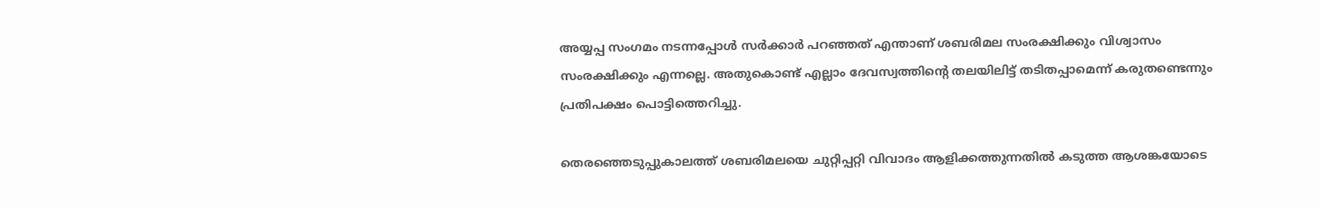അയ്യപ്പ സംഗമം നടന്നപ്പോള്‍ സര്‍ക്കാര്‍ പറഞ്ഞത് എന്താണ് ശബരിമല സംരക്ഷിക്കും വിശ്വാസം സംരക്ഷിക്കും എന്നല്ലെ. അതുകൊണ്ട് എല്ലാം ദേവസ്വത്തിന്റെ തലയിലിട്ട് തടിതപ്പാമെന്ന് കരുതണ്ടെന്നും പ്രതിപക്ഷം പൊട്ടിത്തെറിച്ചു.

തെരഞ്ഞെടുപ്പുകാലത്ത് ശബരിമലയെ ചുറ്റിപ്പറ്റി വിവാദം ആളിക്കത്തുന്നതില്‍ കടുത്ത ആശങ്കയോടെ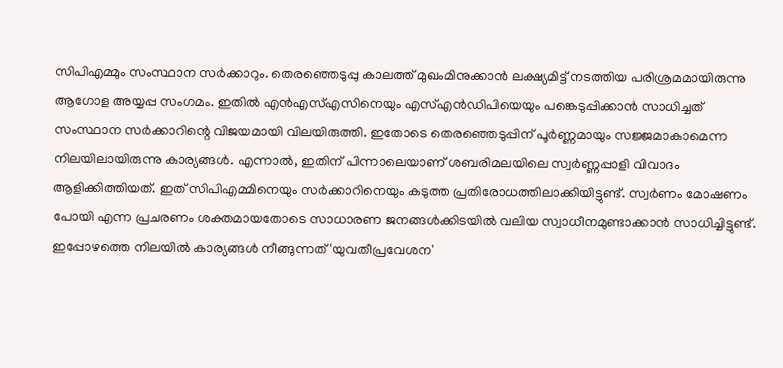സിപിഎമ്മും സംസ്ഥാന സര്‍ക്കാറും. തെരഞ്ഞെടുപ്പു കാലത്ത് മുഖംമിനുക്കാന്‍ ലക്ഷ്യമിട്ട് നടത്തിയ പരിശ്രമമായിരുന്നു ആഗോള അയ്യപ്പ സംഗമം. ഇതില്‍ എന്‍എസ്എസിനെയും എസ്എന്‍ഡിപിയെയും പങ്കെടുപ്പിക്കാന്‍ സാധിച്ചത് സംസ്ഥാന സര്‍ക്കാറിന്റെ വിജയമായി വിലയിരുത്തി. ഇതോടെ തെരഞ്ഞെടുപ്പിന് പൂര്‍ണ്ണമായും സജ്ജമാകാമെന്ന നിലയിലായിരുന്നു കാര്യങ്ങള്‍. എന്നാല്‍, ഇതിന് പിന്നാലെയാണ് ശബരിമലയിലെ സ്വര്‍ണ്ണപ്പാളി വിവാദം ആളിക്കിത്തിയത്. ഇത് സിപിഎമ്മിനെയും സര്‍ക്കാറിനെയും കടുത്ത പ്രതിരോധത്തിലാക്കിയിട്ടുണ്ട്. സ്വര്‍ണം മോഷണം പോയി എന്ന പ്രചരണം ശക്തമായതോടെ സാധാരണ ജനങ്ങള്‍ക്കിടയില്‍ വലിയ സ്വാധീനമുണ്ടാക്കാന്‍ സാധിച്ചിട്ടുണ്ട്. ഇപ്പോഴത്തെ നിലയില്‍ കാര്യങ്ങള്‍ നീങ്ങുന്നത് 'യുവതീപ്രവേശന'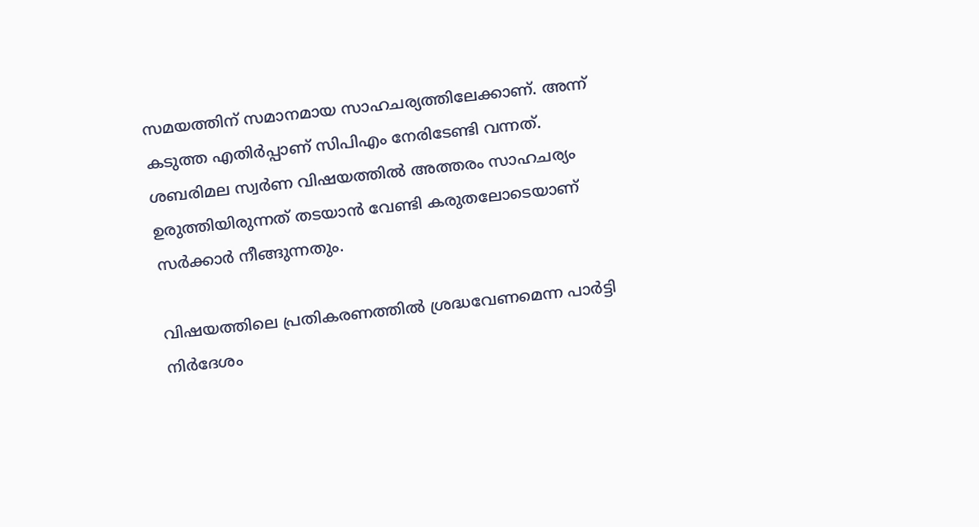സമയത്തിന് സമാനമായ സാഹചര്യത്തിലേക്കാണ്. അന്ന് കടുത്ത എതിര്‍പ്പാണ് സിപിഎം നേരിടേണ്ടി വന്നത്. ശബരിമല സ്വര്‍ണ വിഷയത്തില്‍ അത്തരം സാഹചര്യം ഉരുത്തിയിരുന്നത് തടയാന്‍ വേണ്ടി കരുതലോടെയാണ് സര്‍ക്കാര്‍ നീങ്ങുന്നതും.

വിഷയത്തിലെ പ്രതികരണത്തില്‍ ശ്രദ്ധവേണമെന്ന പാര്‍ട്ടി നിര്‍ദേശം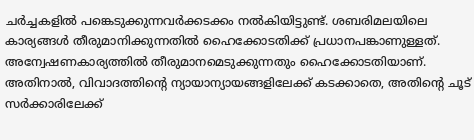ചര്‍ച്ചകളില്‍ പങ്കെടുക്കുന്നവര്‍ക്കടക്കം നല്‍കിയിട്ടുണ്ട്. ശബരിമലയിലെ കാര്യങ്ങള്‍ തീരുമാനിക്കുന്നതില്‍ ഹൈക്കോടതിക്ക് പ്രധാനപങ്കാണുള്ളത്. അന്വേഷണകാര്യത്തില്‍ തീരുമാനമെടുക്കുന്നതും ഹൈക്കോടതിയാണ്. അതിനാല്‍, വിവാദത്തിന്റെ ന്യായാന്യായങ്ങളിലേക്ക് കടക്കാതെ, അതിന്റെ ചൂട് സര്‍ക്കാരിലേക്ക്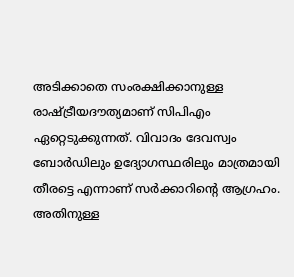അടിക്കാതെ സംരക്ഷിക്കാനുള്ള രാഷ്ട്രീയദൗത്യമാണ് സിപിഎം ഏറ്റെടുക്കുന്നത്. വിവാദം ദേവസ്വം ബോര്‍ഡിലും ഉദ്യോഗസ്ഥരിലും മാത്രമായി തീരട്ടെ എന്നാണ് സര്‍ക്കാറിന്റെ ആഗ്രഹം. അതിനുള്ള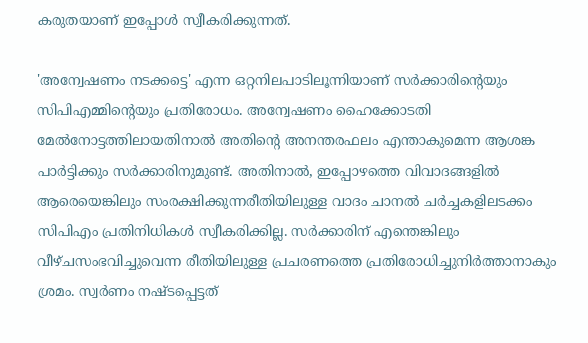കരുതയാണ് ഇപ്പോള്‍ സ്വീകരിക്കുന്നത്.

'അന്വേഷണം നടക്കട്ടെ' എന്ന ഒറ്റനിലപാടിലൂന്നിയാണ് സര്‍ക്കാരിന്റെയും സിപിഎമ്മിന്റെയും പ്രതിരോധം. അന്വേഷണം ഹൈക്കോടതി മേല്‍നോട്ടത്തിലായതിനാല്‍ അതിന്റെ അനന്തരഫലം എന്താകുമെന്ന ആശങ്ക പാര്‍ട്ടിക്കും സര്‍ക്കാരിനുമുണ്ട്. അതിനാല്‍, ഇപ്പോഴത്തെ വിവാദങ്ങളില്‍ ആരെയെങ്കിലും സംരക്ഷിക്കുന്നരീതിയിലുള്ള വാദം ചാനല്‍ ചര്‍ച്ചകളിലടക്കം സിപിഎം പ്രതിനിധികള്‍ സ്വീകരിക്കില്ല. സര്‍ക്കാരിന് എന്തെങ്കിലും വീഴ്ചസംഭവിച്ചുവെന്ന രീതിയിലുള്ള പ്രചരണത്തെ പ്രതിരോധിച്ചുനിര്‍ത്താനാകും ശ്രമം. സ്വര്‍ണം നഷ്ടപ്പെട്ടത്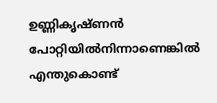ഉണ്ണികൃഷ്ണന്‍ പോറ്റിയില്‍നിന്നാണെങ്കില്‍ എന്തുകൊണ്ട്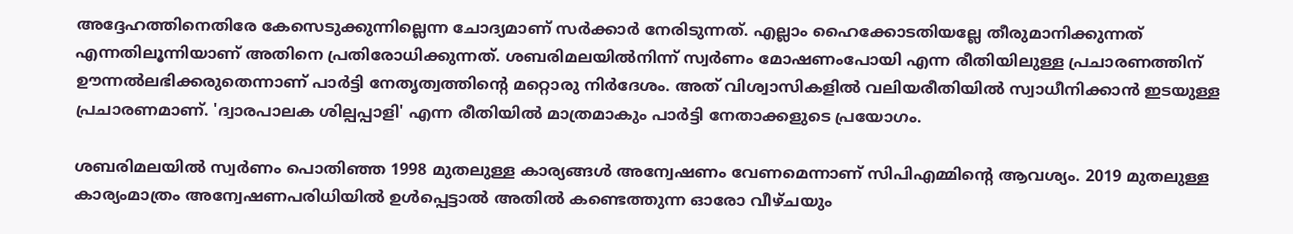അദ്ദേഹത്തിനെതിരേ കേസെടുക്കുന്നില്ലെന്ന ചോദ്യമാണ് സര്‍ക്കാര്‍ നേരിടുന്നത്. എല്ലാം ഹൈക്കോടതിയല്ലേ തീരുമാനിക്കുന്നത് എന്നതിലൂന്നിയാണ് അതിനെ പ്രതിരോധിക്കുന്നത്. ശബരിമലയില്‍നിന്ന് സ്വര്‍ണം മോഷണംപോയി എന്ന രീതിയിലുള്ള പ്രചാരണത്തിന് ഊന്നല്‍ലഭിക്കരുതെന്നാണ് പാര്‍ട്ടി നേതൃത്വത്തിന്റെ മറ്റൊരു നിര്‍ദേശം. അത് വിശ്വാസികളില്‍ വലിയരീതിയില്‍ സ്വാധീനിക്കാന്‍ ഇടയുള്ള പ്രചാരണമാണ്. 'ദ്വാരപാലക ശില്പപ്പാളി' എന്ന രീതിയില്‍ മാത്രമാകും പാര്‍ട്ടി നേതാക്കളുടെ പ്രയോഗം.

ശബരിമലയില്‍ സ്വര്‍ണം പൊതിഞ്ഞ 1998 മുതലുള്ള കാര്യങ്ങള്‍ അന്വേഷണം വേണമെന്നാണ് സിപിഎമ്മിന്റെ ആവശ്യം. 2019 മുതലുള്ള കാര്യംമാത്രം അന്വേഷണപരിധിയില്‍ ഉള്‍പ്പെട്ടാല്‍ അതില്‍ കണ്ടെത്തുന്ന ഓരോ വീഴ്ചയും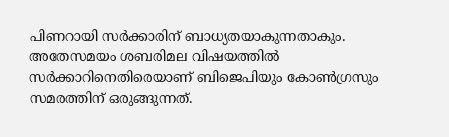പിണറായി സര്‍ക്കാരിന് ബാധ്യതയാകുന്നതാകും. അതേസമയം ശബരിമല വിഷയത്തില്‍ സര്‍ക്കാറിനെതിരെയാണ് ബിജെപിയും കോണ്‍ഗ്രസും സമരത്തിന് ഒരുങ്ങുന്നത്.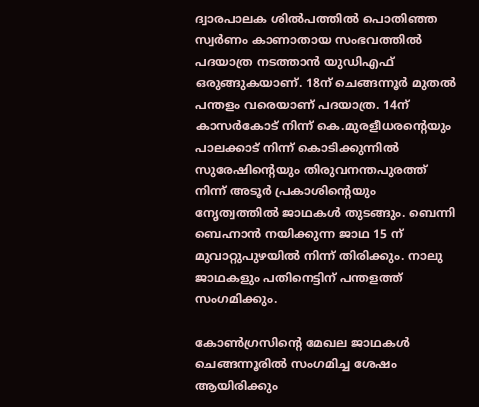ദ്വാരപാലക ശില്‍പത്തില്‍ പൊതിഞ്ഞ സ്വര്‍ണം കാണാതായ സംഭവത്തില്‍ പദയാത്ര നടത്താന്‍ യുഡിഎഫ് ഒരുങ്ങുകയാണ്. 18ന് ചെങ്ങന്നൂര്‍ മുതല്‍ പന്തളം വരെയാണ് പദയാത്ര. 14ന് കാസര്‍കോട് നിന്ന് കെ.മുരളീധരന്റെയും പാലക്കാട് നിന്ന് കൊടിക്കുന്നില്‍ സുരേഷിന്റെയും തിരുവനന്തപുരത്ത് നിന്ന് അടൂര്‍ പ്രകാശിന്റെയും നേൃത്വത്തില്‍ ജാഥകള്‍ തുടങ്ങും. ബെന്നി ബെഹ്നാന്‍ നയിക്കുന്ന ജാഥ 15 ന് മുവാറ്റുപുഴയില്‍ നിന്ന് തിരിക്കും. നാലു ജാഥകളും പതിനെട്ടിന് പന്തളത്ത് സംഗമിക്കും.

കോണ്‍ഗ്രസിന്റെ മേഖല ജാഥകള്‍ ചെങ്ങന്നൂരില്‍ സംഗമിച്ച ശേഷം ആയിരിക്കും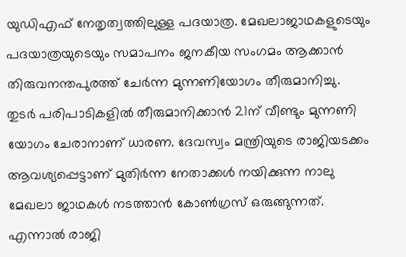യുഡിഎഫ് നേതൃത്വത്തിലുള്ള പദയാത്ര. മേഖലാജാഥകളുടെയും പദയാത്രയുടെയും സമാപനം ജനകീയ സംഗമം ആക്കാന്‍ തിരുവനന്തപുരത്ത് ചേര്‍ന്ന മുന്നണിയോഗം തീരുമാനിച്ചു. തുടര്‍ പരിപാടികളില്‍ തീരുമാനിക്കാന്‍ 21ന് വീണ്ടും മുന്നണി യോഗം ചേരാനാണ് ധാരണ. ദേവസ്വം മന്ത്രിയുടെ രാജിയടക്കം ആവശ്യപ്പെട്ടാണ് മുതിര്‍ന്ന നേതാക്കള്‍ നയിക്കുന്ന നാലു മേഖലാ ജാഥകള്‍ നടത്താന്‍ കോണ്‍ഗ്രസ് ഒരുങ്ങുന്നത്. എന്നാല്‍ രാജി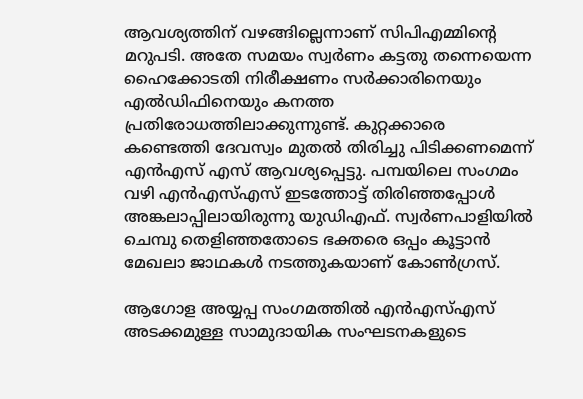ആവശ്യത്തിന് വഴങ്ങില്ലെന്നാണ് സിപിഎമ്മിന്റെ മറുപടി. അതേ സമയം സ്വര്‍ണം കട്ടതു തന്നെയെന്ന ഹൈക്കോടതി നിരീക്ഷണം സര്‍ക്കാരിനെയും എല്‍ഡിഫിനെയും കനത്ത പ്രതിരോധത്തിലാക്കുന്നുണ്ട്. കുറ്റക്കാരെ കണ്ടെത്തി ദേവസ്വം മുതല്‍ തിരിച്ചു പിടിക്കണമെന്ന് എന്‍എസ് എസ് ആവശ്യപ്പെട്ടു. പമ്പയിലെ സംഗമം വഴി എന്‍എസ്എസ് ഇടത്തോട്ട് തിരിഞ്ഞപ്പോള്‍ അങ്കലാപ്പിലായിരുന്നു യുഡിഎഫ്. സ്വര്‍ണപാളിയില്‍ ചെമ്പു തെളിഞ്ഞതോടെ ഭക്തരെ ഒപ്പം കൂട്ടാന്‍ മേഖലാ ജാഥകള്‍ നടത്തുകയാണ് കോണ്‍ഗ്രസ്.

ആഗോള അയ്യപ്പ സംഗമത്തില്‍ എന്‍എസ്എസ് അടക്കമുള്ള സാമുദായിക സംഘടനകളുടെ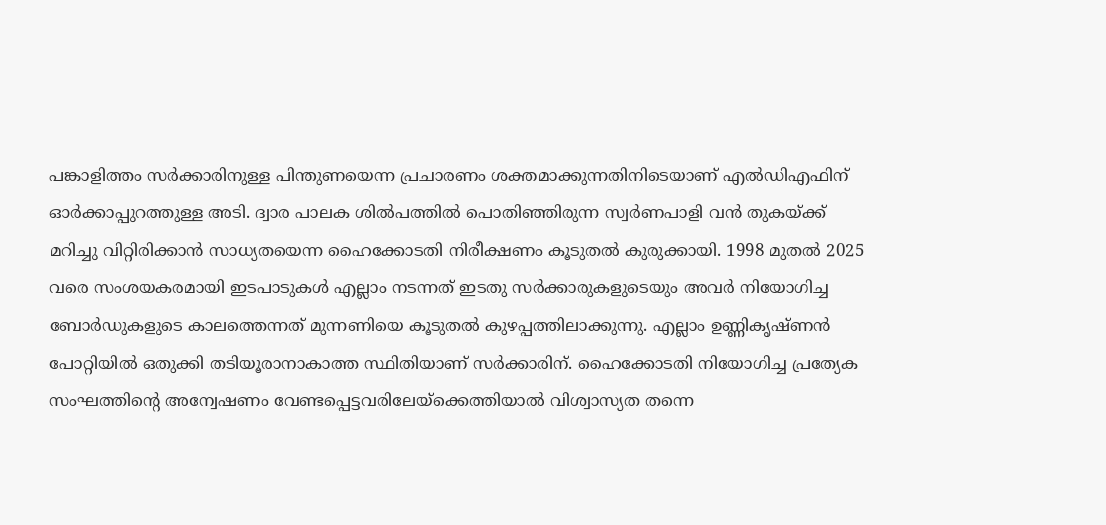പങ്കാളിത്തം സര്‍ക്കാരിനുള്ള പിന്തുണയെന്ന പ്രചാരണം ശക്തമാക്കുന്നതിനിടെയാണ് എല്‍ഡിഎഫിന് ഓര്‍ക്കാപ്പുറത്തുള്ള അടി. ദ്വാര പാലക ശില്‍പത്തില്‍ പൊതിഞ്ഞിരുന്ന സ്വര്‍ണപാളി വന്‍ തുകയ്ക്ക് മറിച്ചു വിറ്റിരിക്കാന്‍ സാധ്യതയെന്ന ഹൈക്കോടതി നിരീക്ഷണം കൂടുതല്‍ കുരുക്കായി. 1998 മുതല്‍ 2025 വരെ സംശയകരമായി ഇടപാടുകള്‍ എല്ലാം നടന്നത് ഇടതു സര്‍ക്കാരുകളുടെയും അവര്‍ നിയോഗിച്ച ബോര്‍ഡുകളുടെ കാലത്തെന്നത് മുന്നണിയെ കൂടുതല്‍ കുഴപ്പത്തിലാക്കുന്നു. എല്ലാം ഉണ്ണികൃഷ്ണന്‍ പോറ്റിയില്‍ ഒതുക്കി തടിയൂരാനാകാത്ത സ്ഥിതിയാണ് സര്‍ക്കാരിന്. ഹൈക്കോടതി നിയോഗിച്ച പ്രത്യേക സംഘത്തിന്റെ അന്വേഷണം വേണ്ടപ്പെട്ടവരിലേയ്‌ക്കെത്തിയാല്‍ വിശ്വാസ്യത തന്നെ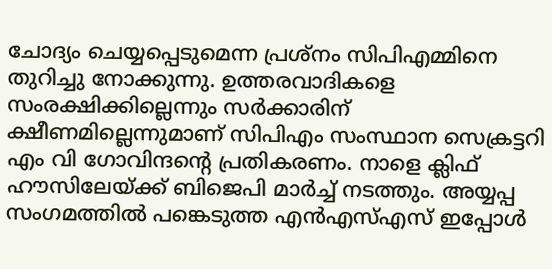ചോദ്യം ചെയ്യപ്പെടുമെന്ന പ്രശ്‌നം സിപിഎമ്മിനെ തുറിച്ചു നോക്കുന്നു. ഉത്തരവാദികളെ സംരക്ഷിക്കില്ലെന്നും സര്‍ക്കാരിന് ക്ഷീണമില്ലെന്നുമാണ് സിപിഎം സംസ്ഥാന സെക്രട്ടറി എം വി ഗോവിന്ദന്റെ പ്രതികരണം. നാളെ ക്ലിഫ് ഹൗസിലേയ്ക്ക് ബിജെപി മാര്‍ച്ച് നടത്തും. അയ്യപ്പ സംഗമത്തില്‍ പങ്കെടുത്ത എന്‍എസ്എസ് ഇപ്പോള്‍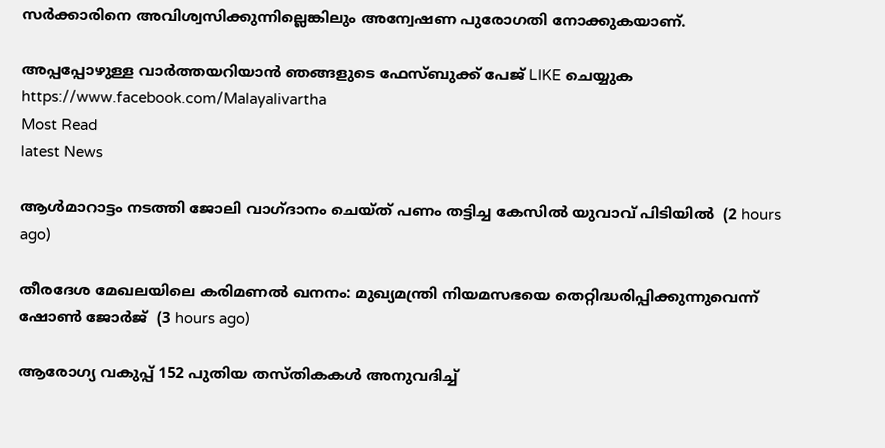സര്‍ക്കാരിനെ അവിശ്വസിക്കുന്നില്ലെങ്കിലും അന്വേഷണ പുരോഗതി നോക്കുകയാണ്.

അപ്പപ്പോഴുള്ള വാര്‍ത്തയറിയാന്‍ ഞങ്ങളുടെ ഫേസ്‌ബുക്ക്‌ പേജ് LIKE ചെയ്യുക
https://www.facebook.com/Malayalivartha
Most Read
latest News

ആള്‍മാറാട്ടം നടത്തി ജോലി വാഗ്ദാനം ചെയ്ത് പണം തട്ടിച്ച കേസില്‍ യുവാവ് പിടിയില്‍  (2 hours ago)

തീരദേശ മേഖലയിലെ കരിമണല്‍ ഖനനം: മുഖ്യമന്ത്രി നിയമസഭയെ തെറ്റിദ്ധരിപ്പിക്കുന്നുവെന്ന് ഷോണ്‍ ജോര്‍ജ്  (3 hours ago)

ആരോഗ്യ വകുപ്പ് 152 പുതിയ തസ്തികകള്‍ അനുവദിച്ച്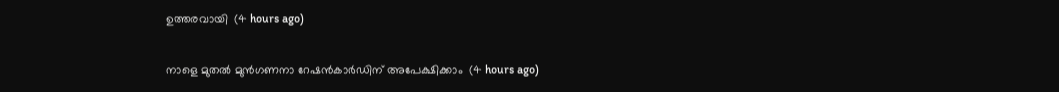ഉത്തരവായി  (4 hours ago)

നാളെ മുതല്‍ മുന്‍ഗണനാ റേഷന്‍കാര്‍ഡിന് അപേക്ഷിക്കാം  (4 hours ago)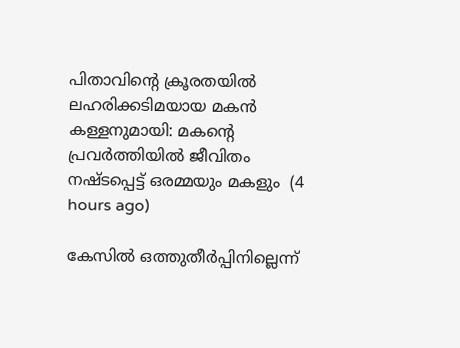പിതാവിന്റെ ക്രൂരതയില്‍ ലഹരിക്കടിമയായ മകന്‍ കള്ളനുമായി: മകന്റെ പ്രവര്‍ത്തിയില്‍ ജീവിതം നഷ്ടപ്പെട്ട് ഒരമ്മയും മകളും  (4 hours ago)

കേസില്‍ ഒത്തുതീര്‍പ്പിനില്ലെന്ന്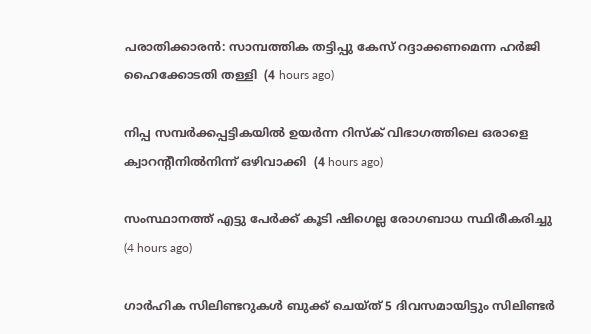പരാതിക്കാരന്‍: സാമ്പത്തിക തട്ടിപ്പു കേസ് റദ്ദാക്കണമെന്ന ഹര്‍ജി ഹൈക്കോടതി തള്ളി  (4 hours ago)

നിപ്പ സമ്പര്‍ക്കപ്പട്ടികയില്‍ ഉയര്‍ന്ന റിസ്‌ക് വിഭാഗത്തിലെ ഒരാളെ ക്വാറന്റീനില്‍നിന്ന് ഒഴിവാക്കി  (4 hours ago)

സംസ്ഥാനത്ത് എട്ടു പേര്‍ക്ക് കൂടി ഷിഗെല്ല രോഗബാധ സ്ഥിരീകരിച്ചു  (4 hours ago)

ഗാര്‍ഹിക സിലിണ്ടറുകള്‍ ബുക്ക് ചെയ്ത് 5 ദിവസമായിട്ടും സിലിണ്ടര്‍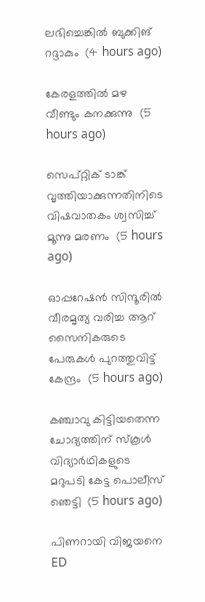ലഭിച്ചെങ്കില്‍ ബുക്കിങ് റദ്ദാകും  (4 hours ago)

കേരളത്തില്‍ മഴ വീണ്ടും കനക്കുന്നു  (5 hours ago)

സെപ്റ്റിക് ടാങ്ക് വൃത്തിയാക്കുന്നതിനിടെ വിഷവാതകം ശ്വസിച്ച് മൂന്നു മരണം  (5 hours ago)

ഓപ്പറേഷന്‍ സിന്ദൂരില്‍ വീരമൃത്യ വരിച്ച ആറ് സൈനികരുടെ പേരുകള്‍ പുറത്തുവിട്ട് കേന്ദ്രം  (5 hours ago)

കഞ്ചാവു കിട്ടിയതെന്ന ചോദ്യത്തിന് സ്‌കൂള്‍ വിദ്യാര്‍ഥികളുടെ മറുപടി കേട്ട പൊലീസ് ഞെട്ടി  (5 hours ago)

പിണറായി വിജയനെ ED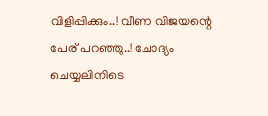വിളിപ്പിക്കും..! വീണ വിജയന്റെ പേര് പറഞ്ഞു..! ചോദ്യം ചെയ്യലിനിടെ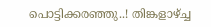പൊട്ടിക്കരഞ്ഞു..! തിങ്കളാഴ്ച്ച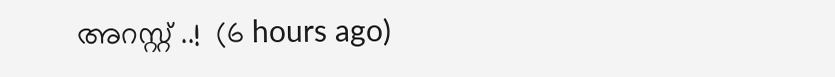അറസ്റ്റ് ..!  (6 hours ago)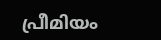പ്രീമിയം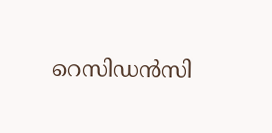റെസിഡൻസി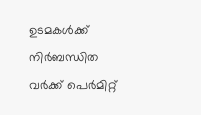ഉടമകൾക്ക് നിർബന്ധിത വർക്ക് പെർമിറ്റ്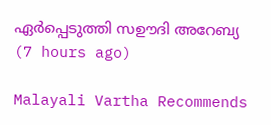ഏർപ്പെടുത്തി സഊദി അറേബ്യ  (7 hours ago)

Malayali Vartha Recommends